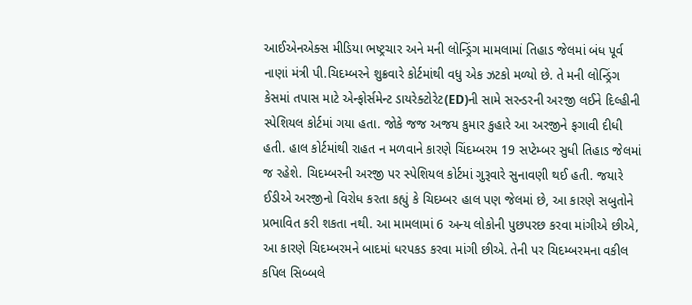આઈએનએક્સ મીડિયા ભષ્ટ્રચાર અને મની લોન્ડ્રિંગ મામલામાં તિહાડ જેલમાં બંધ પૂર્વ નાણાં મંત્રી પી.ચિદમ્બરને શુક્રવારે કોર્ટમાંથી વધુ એક ઝટકો મળ્યો છે. તે મની લોન્ડ્રિંગ કેસમાં તપાસ માટે એન્ફોર્સમેન્ટ ડાયરેક્ટોરેટ(ED)ની સામે સરન્ડરની અરજી લઈને દિલ્હીની સ્પેશિયલ કોર્ટમાં ગયા હતા. જોકે જજ અજય કુમાર કુહારે આ અરજીને ફગાવી દીધી હતી. હાલ કોર્ટમાંથી રાહત ન મળવાને કારણે ચિંદમ્બરમ 19 સપ્ટેમ્બર સુધી તિહાડ જેલમાં જ રહેશે. ચિદમ્બરની અરજી પર સ્પેશિયલ કોર્ટમાં ગુરૂવારે સુનાવણી થઈ હતી. જયારે ઈડીએ અરજીનો વિરોધ કરતા કહ્યું કે ચિદમ્બર હાલ પણ જેલમાં છે, આ કારણે સબુતોને પ્રભાવિત કરી શકતા નથી. આ મામલામાં 6 અન્ય લોકોની પુછપરછ કરવા માંગીએ છીએ, આ કારણે ચિદમ્બરમને બાદમાં ધરપકડ કરવા માંગી છીએ. તેની પર ચિદમ્બરમના વકીલ કપિલ સિબ્બલે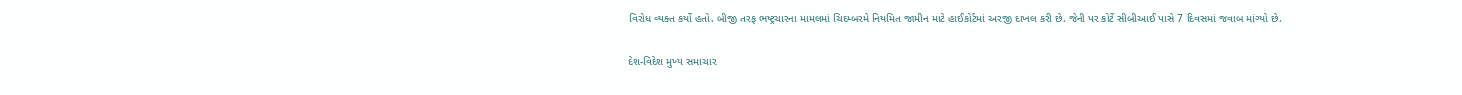વિરોધ વ્યક્ત કર્યો હતો. બીજી તરફ ભષ્ટ્રચારના મામલમાં ચિદમ્બરમે નિયમિત જામીન માટે હાઈકોર્ટમાં અરજી દાખલ કરી છે. જેની પર કોર્ટે સીબીઆઈ પાસે 7 દિવસમાં જવાબ માંગ્યો છે.

દેશ-વિદેશ મુખ્ય સમાચાર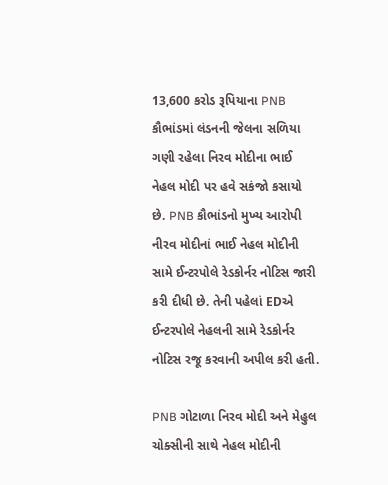13,600 કરોડ રૂપિયાના PNB કૌભાંડમાં લંડનની જેલના સળિયા ગણી રહેલા નિરવ મોદીના ભાઈ નેહલ મોદી પર હવે સકંજો કસાયો છે. PNB કૌભાંડનો મુખ્ય આરોપી નીરવ મોદીનાં ભાઈ નેહલ મોદીની સામે ઈન્ટરપોલે રેડકોર્નર નોટિસ જારી કરી દીધી છે. તેની પહેલાં EDએ ઈન્ટરપોલે નેહલની સામે રેડકોર્નર નોટિસ રજૂ કરવાની અપીલ કરી હતી.

PNB ગોટાળા નિરવ મોદી અને મેહુલ ચોક્સીની સાથે નેહલ મોદીની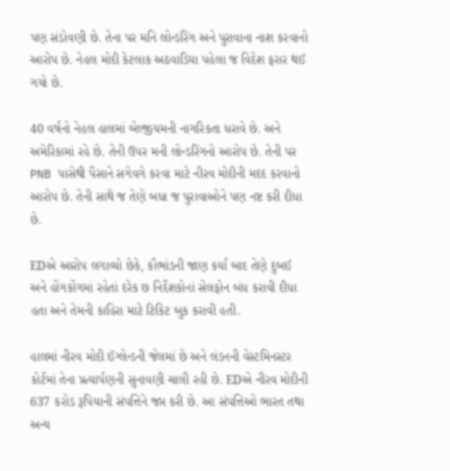પણ સંડોવણી છે. તેના પર મનિ લોન્ડરિંગ અને પુરાવાના નાશ કરવાનો આરોપ છે. નેહલ મોદી કેટલાક અઠવાડિયા પહેલા જ વિદેશ ફરાર થઈ ગયો છે.

40 વર્ષનો નેહલ હાલમાં બેલ્જીયમની નાગરિકતા ધરાવે છે. અને અમેરિકામાં રહે છે. તેની ઉપર મની લોન્ડરિંગનો આરોપ છે. તેની પર PNB પાસેથી પૈસાને સગેવગે કરવા માટે નીરવ મોદીની મદદ કરવાનો આરોપ છે. તેની સાથે જ તેણે બધા જ પુરાવાઓને પણ નષ્ટ કરી દીધા છે.

EDએ આરોપ લગાવ્યો છેકે, કૌભાંડની જાણ કર્યા બાદ તેણે દુબઈ અને હોંગકોંગમાં રહેતાં દરેક છ નિર્દેશકોનાં સેલફોન બંધ કરાવી દીધા હતા અને તેમની કાહિરા માટે ટિકિટ બુક કરાવી હતી.

હાલમાં નીરવ મોદી ઈંગ્લેન્ડની જેલમાં છે અને લંડનની વેસ્ટમિનસ્ટર કોર્ટમાં તેના પ્રત્યાર્પણની સુનાવણી ચાલી રહી છે. EDએ નીરવ મોદીની 637 કરોડ રૂપિયાની સંપત્તિને જપ્ત કરી છે. આ સંપત્તિઓ ભારત તથા અન્ય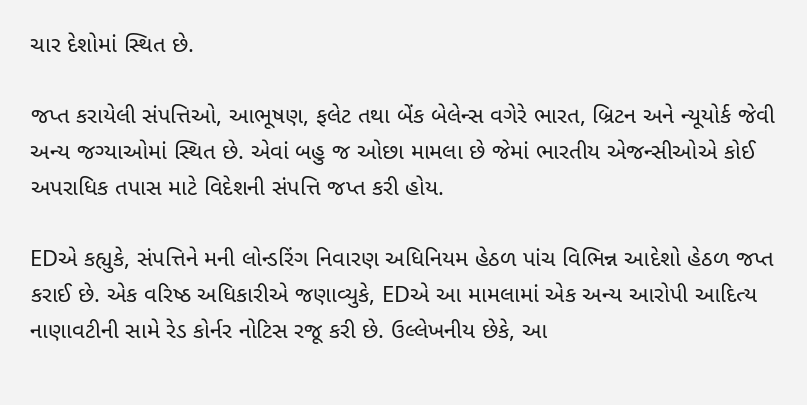ચાર દેશોમાં સ્થિત છે.

જપ્ત કરાયેલી સંપત્તિઓ, આભૂષણ, ફલેટ તથા બેંક બેલેન્સ વગેરે ભારત, બ્રિટન અને ન્યૂયોર્ક જેવી અન્ય જગ્યાઓમાં સ્થિત છે. એવાં બહુ જ ઓછા મામલા છે જેમાં ભારતીય એજન્સીઓએ કોઈ અપરાધિક તપાસ માટે વિદેશની સંપત્તિ જપ્ત કરી હોય.

EDએ કહ્યુકે, સંપત્તિને મની લોન્ડરિંગ નિવારણ અધિનિયમ હેઠળ પાંચ વિભિન્ન આદેશો હેઠળ જપ્ત કરાઈ છે. એક વરિષ્ઠ અધિકારીએ જણાવ્યુકે, EDએ આ મામલામાં એક અન્ય આરોપી આદિત્ય નાણાવટીની સામે રેડ કોર્નર નોટિસ રજૂ કરી છે. ઉલ્લેખનીય છેકે, આ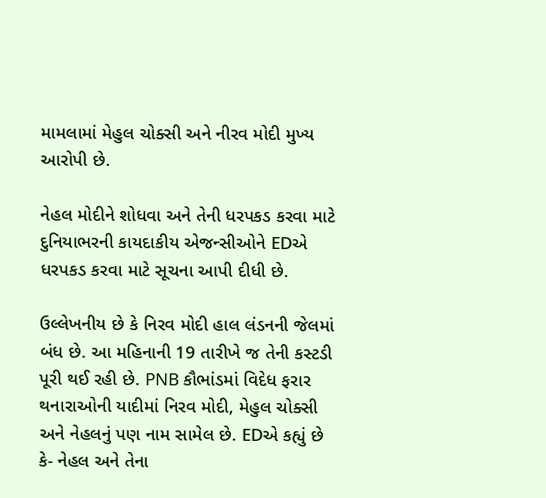મામલામાં મેહુલ ચોક્સી અને નીરવ મોદી મુખ્ય આરોપી છે.

નેહલ મોદીને શોધવા અને તેની ધરપકડ કરવા માટે દુનિયાભરની કાયદાકીય એજન્સીઓને EDએ ધરપકડ કરવા માટે સૂચના આપી દીધી છે.

ઉલ્લેખનીય છે કે નિરવ મોદી હાલ લંડનની જેલમાં બંધ છે. આ મહિનાની 19 તારીખે જ તેની કસ્ટડી પૂરી થઈ રહી છે. PNB કૌભાંડમાં વિદેધ ફરાર થનારાઓની યાદીમાં નિરવ મોદી, મેહુલ ચોક્સી અને નેહલનું પણ નામ સામેલ છે. EDએ કહ્યું છે કે- નેહલ અને તેના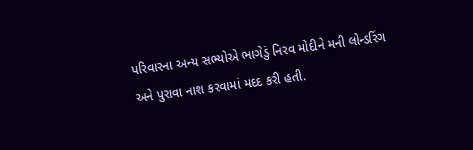પરિવારના અન્ય સભ્યોએ ભાગેડું નિરવ મોદીને મની લોન્ડરિંગ અને પુરાવા નાશ કરવામાં મદદ કરી હતી.